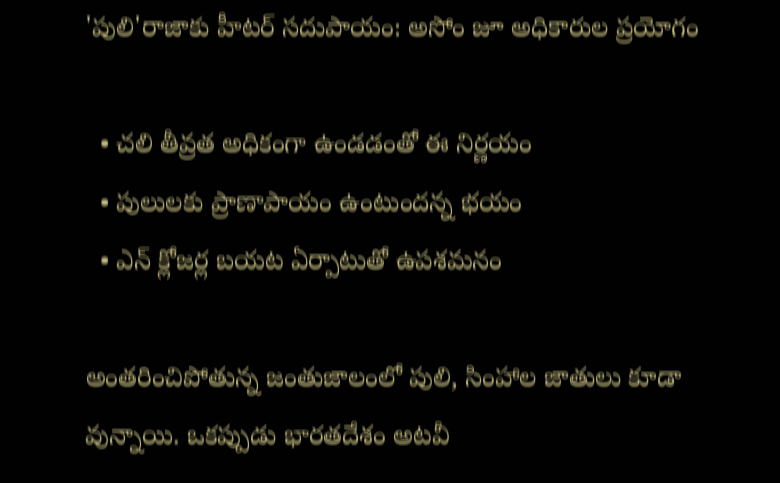'పులి'రాజాకు హీటర్ సదుపాయం: అసోం జూ అధికారుల ప్రయోగం

  • చలి తీవ్రత అధికంగా ఉండడంతో ఈ నిర్ణయం
  • పులులకు ప్రాణాపాయం ఉంటుందన్న భయం
  • ఎన్ క్లోజర్ల బయట ఏర్పాటుతో ఉపశమనం

అంతరించిపోతున్న జంతుజాలంలో పులి, సింహాల జాతులు కూడా వున్నాయి. ఒకప్పుడు భారతదేశం అటవీ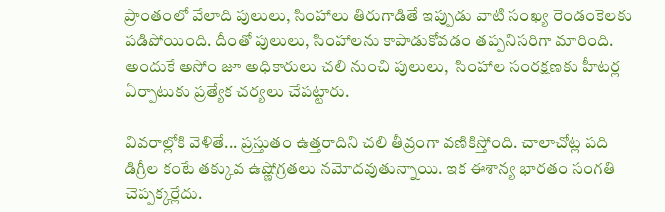ప్రాంతంలో వేలాది పులులు, సింహాలు తిరుగాడితే ఇప్పుడు వాటి సంఖ్య రెండంకెలకు పడిపోయింది. దీంతో పులులు, సింహాలను కాపాడుకోవడం తప్పనిసరిగా మారింది. అందుకే అసోం జూ అధికారులు చలి నుంచి పులులు,  సింహాల సంరక్షణకు హీటర్ల ఏర్పాటుకు ప్రత్యేక చర్యలు చేపట్టారు.

వివరాల్లోకి వెళితే... ప్రస్తుతం ఉత్తరాదిని చలి తీవ్రంగా వణికిస్తోంది. చాలాచోట్ల పది డిగ్రీల కంటే తక్కువ ఉష్ణోగ్రతలు నమోదవుతున్నాయి. ఇక ఈశాన్య భారతం సంగతి చెప్పక్కర్లేదు.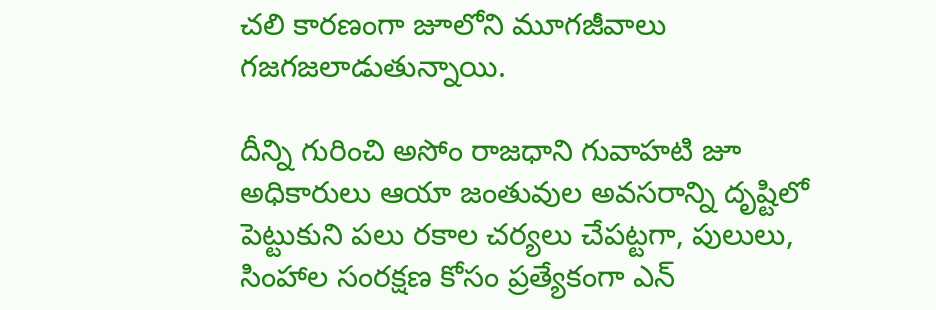చలి కారణంగా జూలోని మూగజీవాలు గజగజలాడుతున్నాయి.

దీన్ని గురించి అసోం రాజధాని గువాహటి జూ అధికారులు ఆయా జంతువుల అవసరాన్ని దృష్టిలో పెట్టుకుని పలు రకాల చర్యలు చేపట్టగా, పులులు, సింహాల సంరక్షణ కోసం ప్రత్యేకంగా ఎన్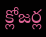క్లోజర్ల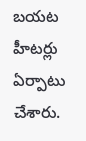బయట హీటర్లు ఏర్పాటు చేశారు.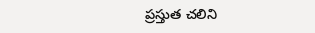ప్రస్తుత చలిని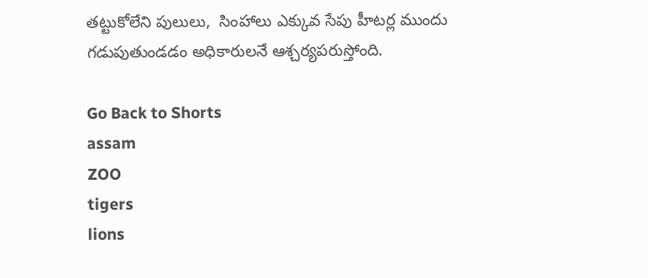తట్టుకోలేని పులులు,  సింహాలు ఎక్కువ సేపు హీటర్ల ముందు గడుపుతుండడం అధికారులనే ఆశ్చర్యపరుస్తోంది.

Go Back to Shorts
assam
ZOO
tigers
lions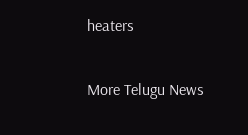heaters

More Telugu News